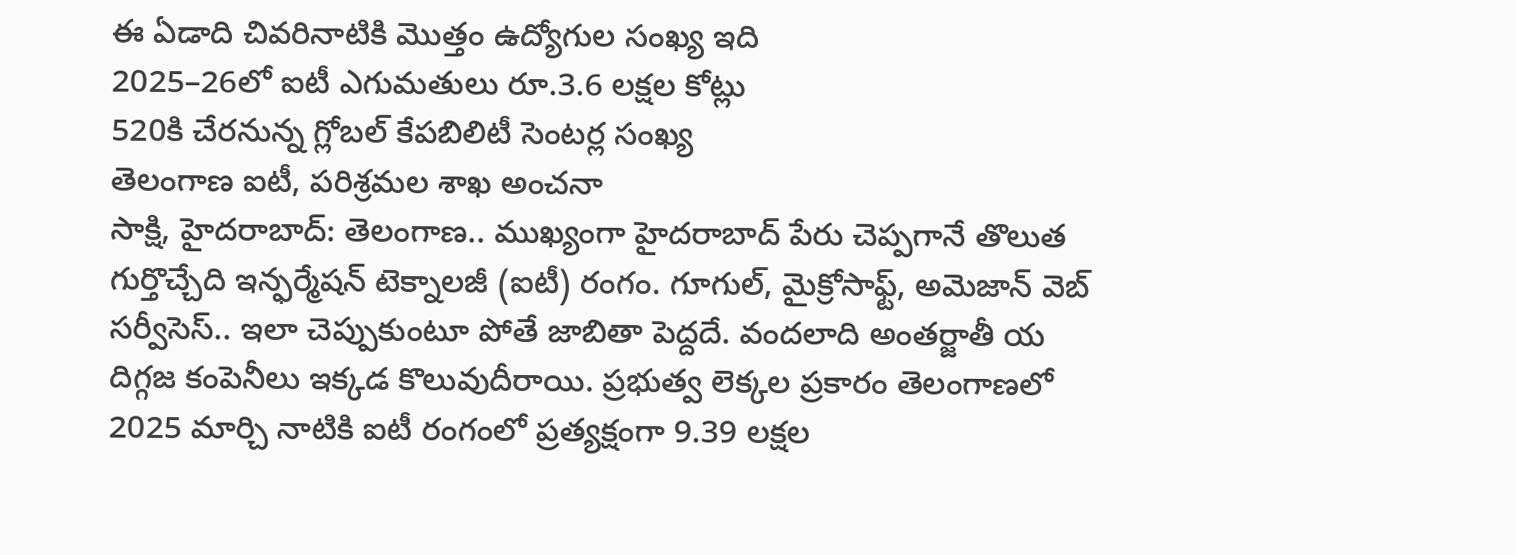ఈ ఏడాది చివరినాటికి మొత్తం ఉద్యోగుల సంఖ్య ఇది
2025–26లో ఐటీ ఎగుమతులు రూ.3.6 లక్షల కోట్లు
520కి చేరనున్న గ్లోబల్ కేపబిలిటీ సెంటర్ల సంఖ్య
తెలంగాణ ఐటీ, పరిశ్రమల శాఖ అంచనా
సాక్షి, హైదరాబాద్: తెలంగాణ.. ముఖ్యంగా హైదరాబాద్ పేరు చెప్పగానే తొలుత గుర్తొచ్చేది ఇన్ఫర్మేషన్ టెక్నాలజీ (ఐటీ) రంగం. గూగుల్, మైక్రోసాఫ్ట్, అమెజాన్ వెబ్ సర్వీసెస్.. ఇలా చెప్పుకుంటూ పోతే జాబితా పెద్దదే. వందలాది అంతర్జాతీ య దిగ్గజ కంపెనీలు ఇక్కడ కొలువుదీరాయి. ప్రభుత్వ లెక్కల ప్రకారం తెలంగాణలో 2025 మార్చి నాటికి ఐటీ రంగంలో ప్రత్యక్షంగా 9.39 లక్షల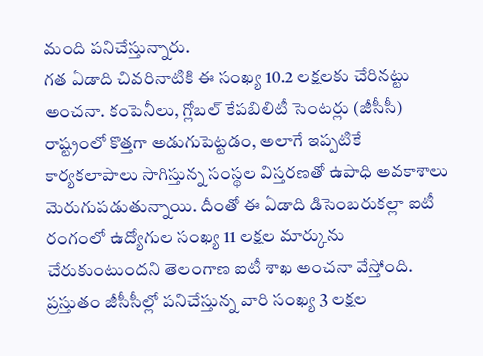మంది పనిచేస్తున్నారు.
గత ఏడాది చివరినాటికి ఈ సంఖ్య 10.2 లక్షలకు చేరినట్టు అంచనా. కంపెనీలు, గ్లోబల్ కేపబిలిటీ సెంటర్లు (జీసీసీ) రాష్ట్రంలో కొత్తగా అడుగుపెట్టడం, అలాగే ఇప్పటికే కార్యకలాపాలు సాగిస్తున్న సంస్థల విస్తరణతో ఉపాధి అవకాశాలు మెరుగుపడుతున్నాయి. దీంతో ఈ ఏడాది డిసెంబరుకల్లా ఐటీ రంగంలో ఉద్యోగుల సంఖ్య 11 లక్షల మార్కును చేరుకుంటుందని తెలంగాణ ఐటీ శాఖ అంచనా వేస్తోంది. ప్రస్తుతం జీసీసీల్లో పనిచేస్తున్న వారి సంఖ్య 3 లక్షల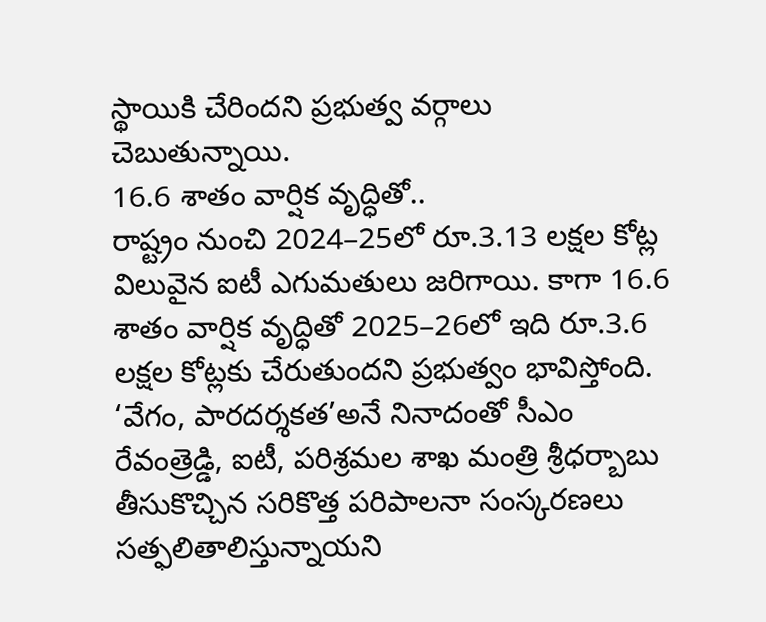స్థాయికి చేరిందని ప్రభుత్వ వర్గాలు చెబుతున్నాయి.
16.6 శాతం వార్షిక వృద్ధితో..
రాష్ట్రం నుంచి 2024–25లో రూ.3.13 లక్షల కోట్ల విలువైన ఐటీ ఎగుమతులు జరిగాయి. కాగా 16.6 శాతం వార్షిక వృద్ధితో 2025–26లో ఇది రూ.3.6 లక్షల కోట్లకు చేరుతుందని ప్రభుత్వం భావిస్తోంది. ‘వేగం, పారదర్శకత’అనే నినాదంతో సీఎం రేవంత్రెడ్డి, ఐటీ, పరిశ్రమల శాఖ మంత్రి శ్రీధర్బాబు తీసుకొచ్చిన సరికొత్త పరిపాలనా సంస్కరణలు సత్ఫలితాలిస్తున్నాయని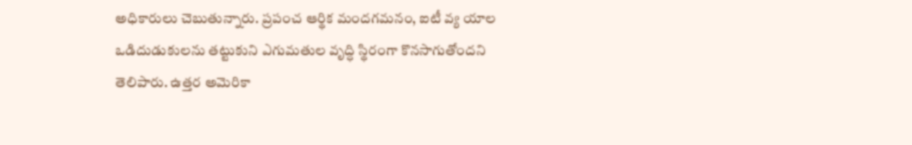అధికారులు చెబుతున్నారు. ప్రపంచ ఆర్థిక మందగమనం, ఐటీ వ్య యాల ఒడిదుడుకులను తట్టుకుని ఎగుమతుల వృద్ధి స్థిరంగా కొనసాగుతోందని తెలిపారు. ఉత్తర అమెరికా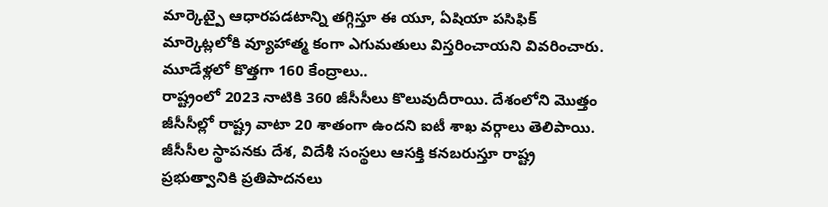మార్కెట్పై ఆధారపడటాన్ని తగ్గిస్తూ ఈ యూ, ఏషియా పసిఫిక్ మార్కెట్లలోకి వ్యూహాత్మ కంగా ఎగుమతులు విస్తరించాయని వివరించారు.
మూడేళ్లలో కొత్తగా 160 కేంద్రాలు..
రాష్ట్రంలో 2023 నాటికి 360 జీసీసీలు కొలువుదీరాయి. దేశంలోని మొత్తం జీసీసీల్లో రాష్ట్ర వాటా 20 శాతంగా ఉందని ఐటీ శాఖ వర్గాలు తెలిపాయి. జీసీసీల స్థాపనకు దేశ, విదేశీ సంస్థలు ఆసక్తి కనబరుస్తూ రాష్ట్ర ప్రభుత్వానికి ప్రతిపాదనలు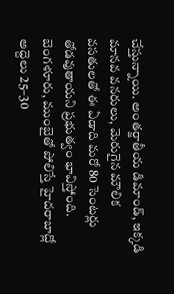చేస్తున్నాయి. అంతర్జాతీయ డిమాండ్, ఇక్కడి మానవ వనరులు, మెరుగైన మౌలిక వసతులతో ఈ ఏడాది మరో 80 సెంటర్లు తోడవుతాయని ప్రభుత్వం భావిస్తోంది. బెంగళూరు, ముంబైతో పోలిస్తే హైదరాబాద్లో అద్దెలు 25–30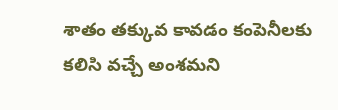శాతం తక్కువ కావడం కంపెనీలకు కలిసి వచ్చే అంశమని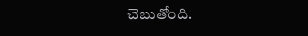చెబుతోంది.